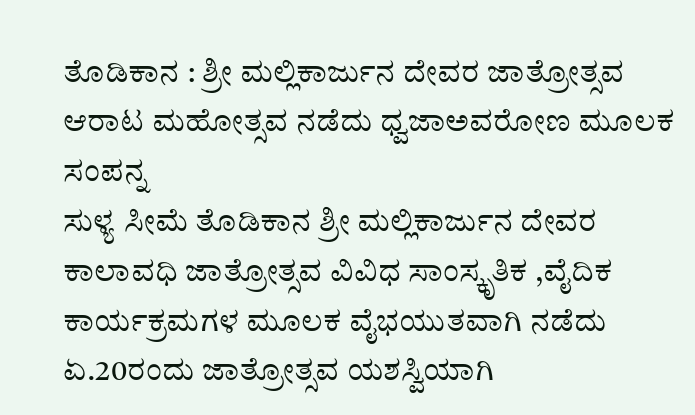ತೊಡಿಕಾನ : ಶ್ರೀ ಮಲ್ಲಿಕಾರ್ಜುನ ದೇವರ ಜಾತ್ರೋತ್ಸವ ಆರಾಟ ಮಹೋತ್ಸವ ನಡೆದು ಧ್ವಜಾಅವರೋಣ ಮೂಲಕ ಸಂಪನ್ನ
ಸುಳ್ಯ ಸೀಮೆ ತೊಡಿಕಾನ ಶ್ರೀ ಮಲ್ಲಿಕಾರ್ಜುನ ದೇವರ ಕಾಲಾವಧಿ ಜಾತ್ರೋತ್ಸವ ವಿವಿಧ ಸಾಂಸ್ಕೃತಿಕ ,ವೈದಿಕ ಕಾರ್ಯಕ್ರಮಗಳ ಮೂಲಕ ವೈಭಯುತವಾಗಿ ನಡೆದು ಏ.20ರಂದು ಜಾತ್ರೋತ್ಸವ ಯಶಸ್ವಿಯಾಗಿ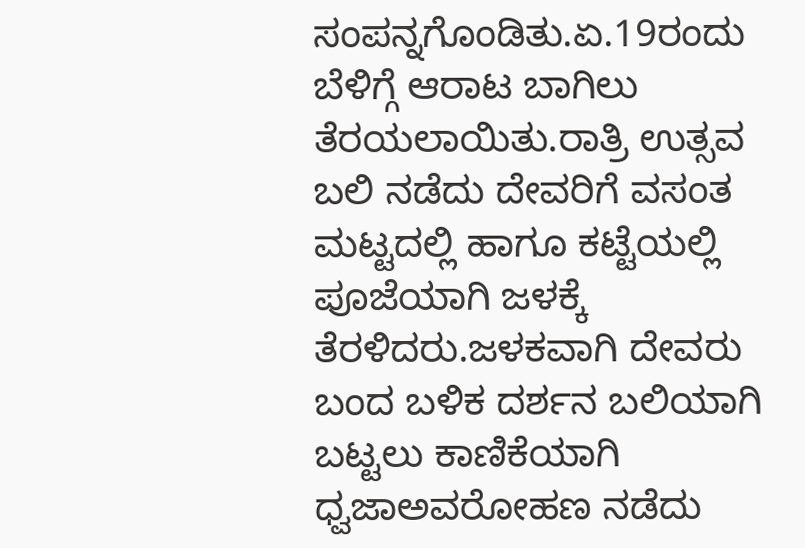ಸಂಪನ್ನಗೊಂಡಿತು.ಏ.19ರಂದು ಬೆಳಿಗ್ಗೆ ಆರಾಟ ಬಾಗಿಲು ತೆರಯಲಾಯಿತು.ರಾತ್ರಿ ಉತ್ಸವ ಬಲಿ ನಡೆದು ದೇವರಿಗೆ ವಸಂತ ಮಟ್ಟದಲ್ಲಿ ಹಾಗೂ ಕಟ್ಟೆಯಲ್ಲಿ ಪೂಜೆಯಾಗಿ ಜಳಕ್ಕೆ ತೆರಳಿದರು.ಜಳಕವಾಗಿ ದೇವರು ಬಂದ ಬಳಿಕ ದರ್ಶನ ಬಲಿಯಾಗಿ ಬಟ್ಟಲು ಕಾಣಿಕೆಯಾಗಿ ಧ್ವಜಾಅವರೋಹಣ ನಡೆದು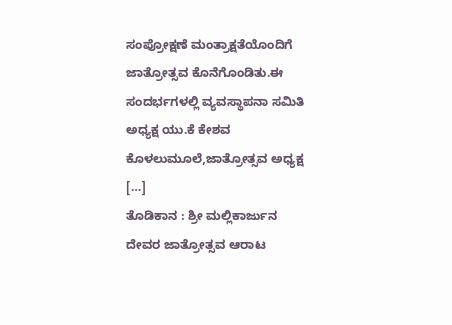ಸಂಪ್ರೋಕ್ಷಣೆ ಮಂತ್ರಾಕ್ಷತೆಯೊಂದಿಗೆ ಜಾತ್ರೋತ್ಸವ ಕೊನೆಗೊಂಡಿತು.ಈ ಸಂದರ್ಭಗಳಲ್ಲಿ ವ್ಯವಸ್ಥಾಪನಾ ಸಮಿತಿ ಅಧ್ಯಕ್ಷ ಯು.ಕೆ ಕೇಶವ ಕೊಳಲುಮೂಲೆ,ಜಾತ್ರೋತ್ಸವ ಅಧ್ಯಕ್ಷ […]
ತೊಡಿಕಾನ : ಶ್ರೀ ಮಲ್ಲಿಕಾರ್ಜುನ ದೇವರ ಜಾತ್ರೋತ್ಸವ ಆರಾಟ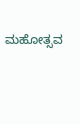ಮಹೋತ್ಸವ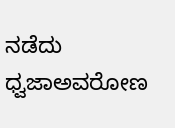ನಡೆದು ಧ್ವಜಾಅವರೋಣ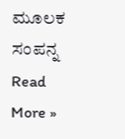ಮೂಲಕ ಸಂಪನ್ನ Read More »